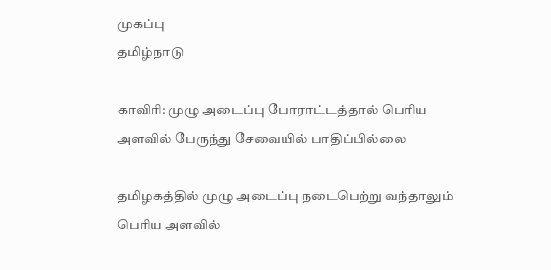முகப்பு
தமிழ்நாடு

காவிரி: முழு அடைப்பு போராட்டத்தால் பெரிய அளவில் பேருந்து சேவையில் பாதிப்பில்லை

தமிழகத்தில் முழு அடைப்பு நடைபெற்று வந்தாலும் பெரிய அளவில்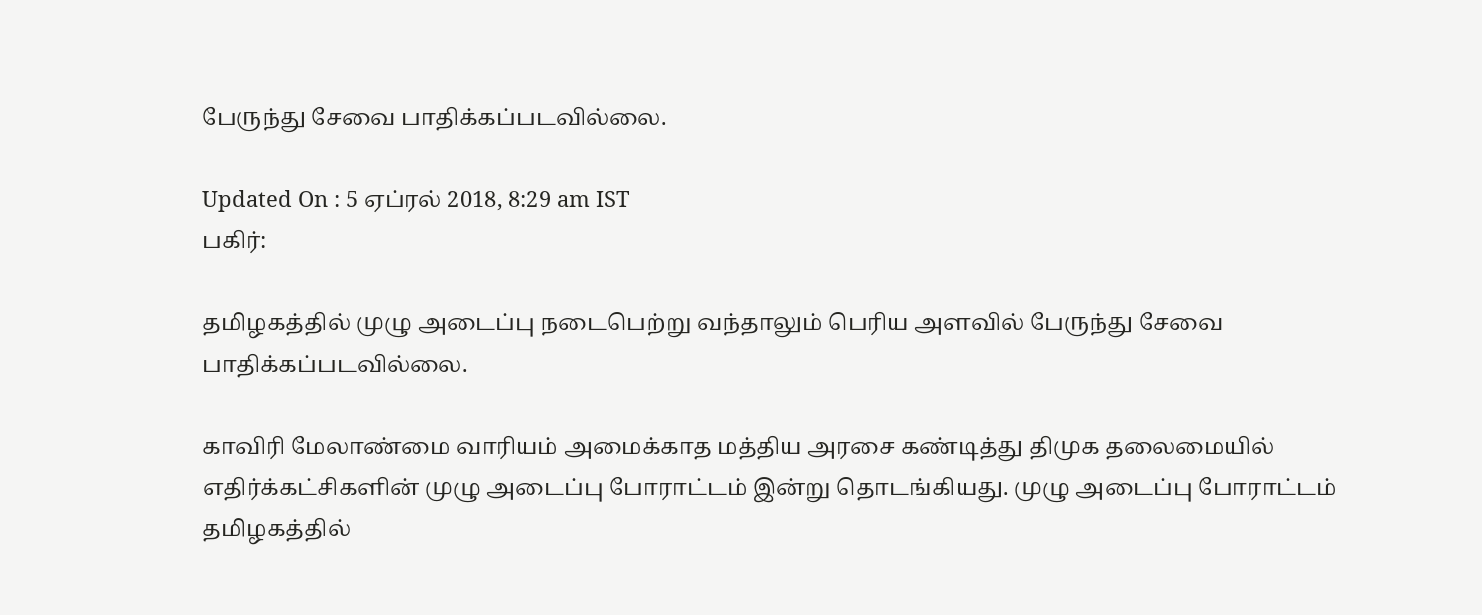பேருந்து சேவை பாதிக்கப்படவில்லை.

Updated On : 5 ஏப்ரல் 2018, 8:29 am IST
பகிர்:

தமிழகத்தில் முழு அடைப்பு நடைபெற்று வந்தாலும் பெரிய அளவில் பேருந்து சேவை பாதிக்கப்படவில்லை.

காவிரி மேலாண்மை வாரியம் அமைக்காத மத்திய அரசை கண்டித்து திமுக தலைமையில் எதிர்க்கட்சிகளின் முழு அடைப்பு போராட்டம் இன்று தொடங்கியது. முழு அடைப்பு போராட்டம் தமிழகத்தில்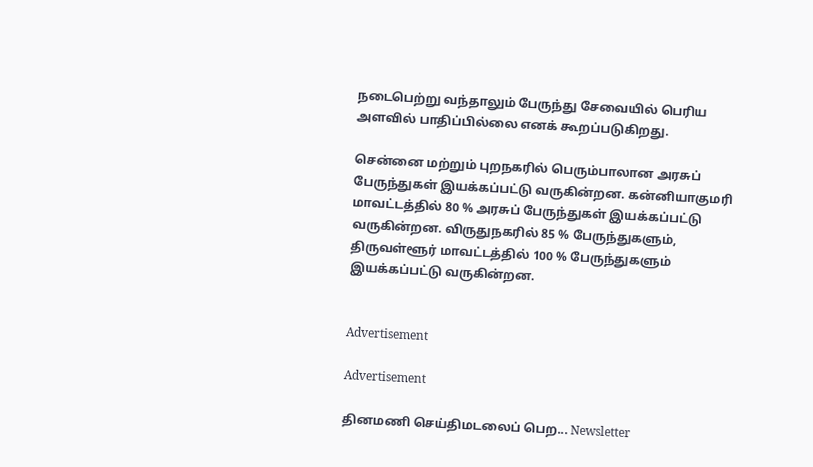நடைபெற்று வந்தாலும் பேருந்து சேவையில் பெரிய அளவில் பாதிப்பில்லை எனக் கூறப்படுகிறது.

சென்னை மற்றும் புறநகரில் பெரும்பாலான அரசுப் பேருந்துகள் இயக்கப்பட்டு வருகின்றன. கன்னியாகுமரி மாவட்டத்தில் 80 % அரசுப் பேருந்துகள் இயக்கப்பட்டு வருகின்றன. விருதுநகரில் 85 % பேருந்துகளும், திருவள்ளூர் மாவட்டத்தில் 100 % பேருந்துகளும் இயக்கப்பட்டு வருகின்றன.


Advertisement

Advertisement

தினமணி செய்திமடலைப் பெற... Newsletter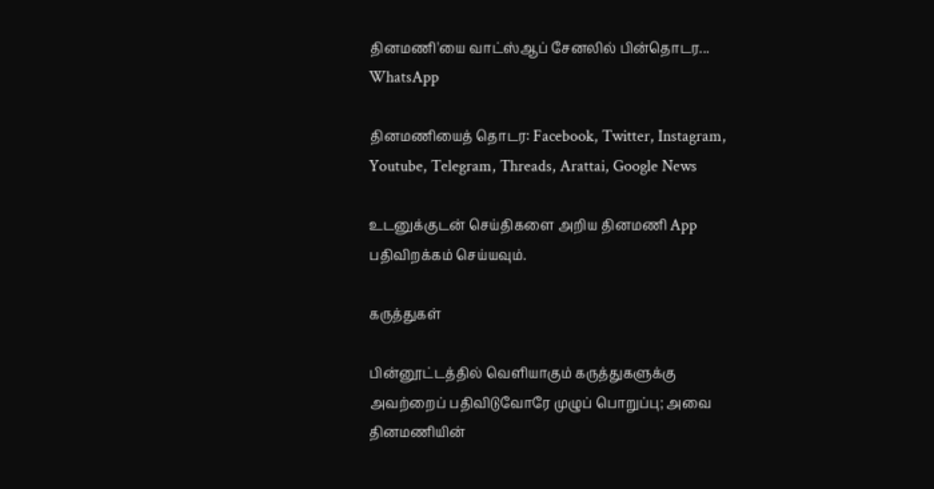தினமணி'யை வாட்ஸ்ஆப் சேனலில் பின்தொடர... WhatsApp

தினமணியைத் தொடர: Facebook, Twitter, Instagram, Youtube, Telegram, Threads, Arattai, Google News

உடனுக்குடன் செய்திகளை அறிய தினமணி App பதிவிறக்கம் செய்யவும்.

கருத்துகள்

பின்னூட்டத்தில் வெளியாகும் கருத்துகளுக்கு அவற்றைப் பதிவிடுவோரே முழுப் பொறுப்பு; அவை தினமணியின்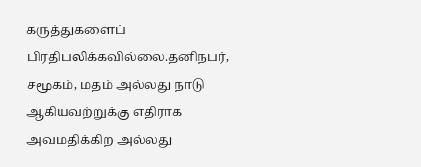கருத்துகளைப் பிரதிபலிக்கவில்லை.தனிநபர், சமூகம், மதம் அல்லது நாடு ஆகியவற்றுக்கு எதிராக அவமதிக்கிற அல்லது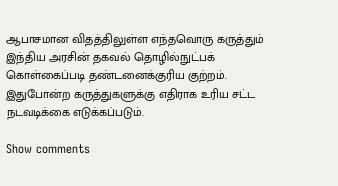ஆபாசமான விதத்திலுள்ள எந்தவொரு கருத்தும் இந்திய அரசின் தகவல் தொழில்நுட்பக் கொள்கைப்படி தண்டனைக்குரிய குற்றம். இதுபோன்ற கருத்துகளுக்கு எதிராக உரிய சட்ட நடவடிக்கை எடுக்கப்படும்.

Show comments